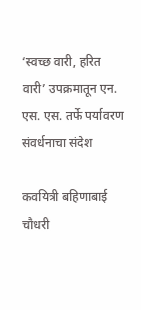‘स्वच्छ वारी, हरित वारी’ उपक्रमातून एन. एस. एस. तर्फे पर्यावरण संवर्धनाचा संदेश

कवयित्री बहिणाबाई चौधरी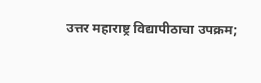उत्तर महाराष्ट्र विद्यापीठाचा उपक्रम;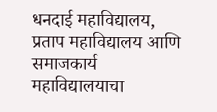धनदाई महाविद्यालय, प्रताप महाविद्यालय आणि समाजकार्य महाविद्यालयाचा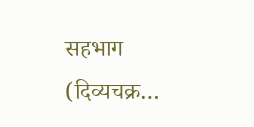सहभाग (दिव्यचक्र…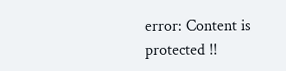error: Content is protected !!